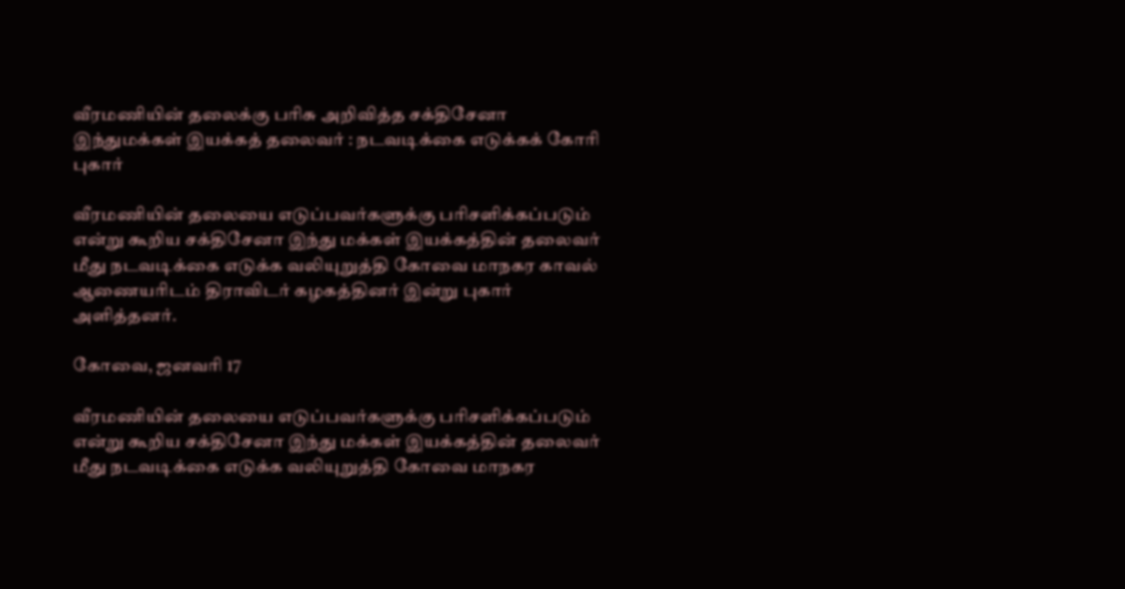வீரமணியின் தலைக்கு பரிசு அறிவித்த சக்திசேனா இந்துமக்கள் இயக்கத் தலைவர் : நடவடிக்கை எடுக்கக் கோரி புகார்

வீரமணியின் தலையை எடுப்பவர்களுக்கு பரிசளிக்கப்படும் என்று கூறிய சக்திசேனா இந்து மக்கள் இயக்கத்தின் தலைவர் மீது நடவடிக்கை எடுக்க வலியுறுத்தி கோவை மாநகர காவல் ஆணையரிடம் திராவிடர் கழகத்தினர் இன்று புகார் அளித்தனர்.

கோவை, ஜனவரி 17

வீரமணியின் தலையை எடுப்பவர்களுக்கு பரிசளிக்கப்படும் என்று கூறிய சக்திசேனா இந்து மக்கள் இயக்கத்தின் தலைவர் மீது நடவடிக்கை எடுக்க வலியுறுத்தி கோவை மாநகர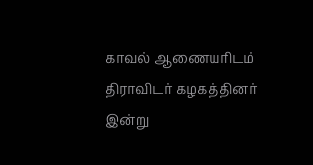காவல் ஆணையரிடம் திராவிடர் கழகத்தினர் இன்று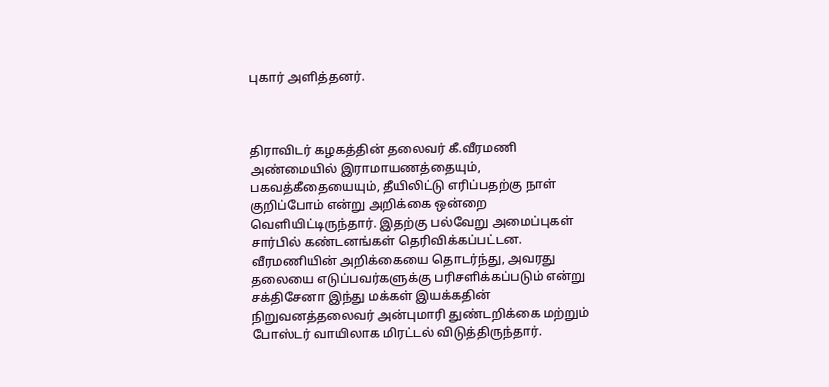புகார் அளித்தனர்.



திராவிடர் கழகத்தின் தலைவர் கீ.வீரமணி அண்மையில் இராமாயணத்தையும், பகவத்கீதையையும், தீயிலிட்டு எரிப்பதற்கு நாள் குறிப்போம் என்று அறிக்கை ஒன்றை வெளியிட்டிருந்தார். இதற்கு பல்வேறு அமைப்புகள் சார்பில் கண்டனங்கள் தெரிவிக்கப்பட்டன. வீரமணியின் அறிக்கையை தொடர்ந்து, அவரது தலையை எடுப்பவர்களுக்கு பரிசளிக்கப்படும் என்று சக்திசேனா இந்து மக்கள் இயக்கதின் நிறுவனத்தலைவர் அன்புமாரி துண்டறிக்கை மற்றும் போஸ்டர் வாயிலாக மிரட்டல் விடுத்திருந்தார்.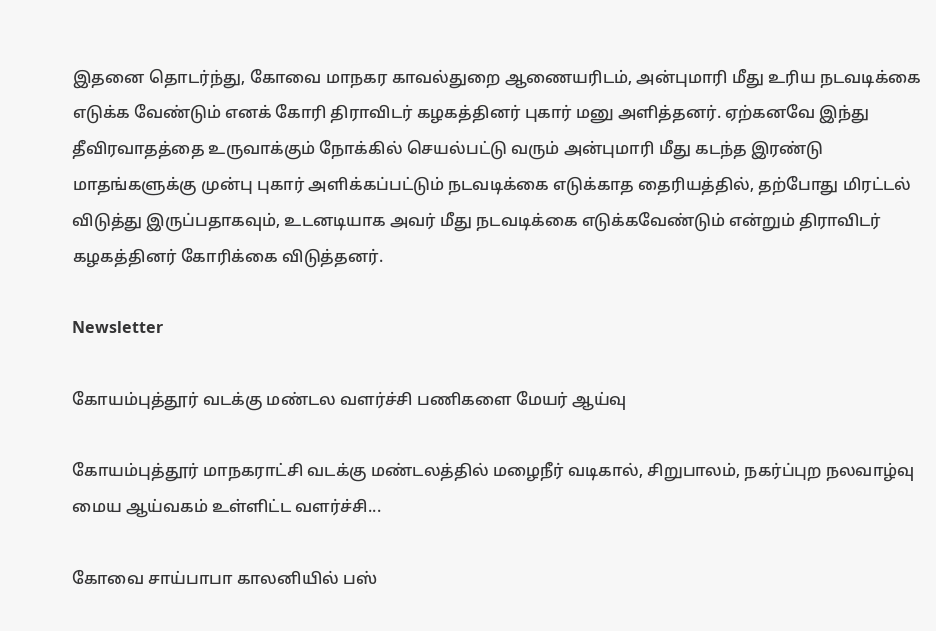இதனை தொடர்ந்து, கோவை மாநகர காவல்துறை ஆணையரிடம், அன்புமாரி மீது உரிய நடவடிக்கை எடுக்க வேண்டும் எனக் கோரி திராவிடர் கழகத்தினர் புகார் மனு அளித்தனர். ஏற்கனவே இந்து தீவிரவாதத்தை உருவாக்கும் நோக்கில் செயல்பட்டு வரும் அன்புமாரி மீது கடந்த இரண்டு மாதங்களுக்கு முன்பு புகார் அளிக்கப்பட்டும் நடவடிக்கை எடுக்காத தைரியத்தில், தற்போது மிரட்டல் விடுத்து இருப்பதாகவும், உடனடியாக அவர் மீது நடவடிக்கை எடுக்கவேண்டும் என்றும் திராவிடர் கழகத்தினர் கோரிக்கை விடுத்தனர்.

Newsletter

கோயம்புத்தூர் வடக்கு மண்டல வளர்ச்சி பணிகளை மேயர் ஆய்வு

கோயம்புத்தூர் மாநகராட்சி வடக்கு மண்டலத்தில் மழைநீர் வடிகால், சிறுபாலம், நகர்ப்புற நலவாழ்வு மைய ஆய்வகம் உள்ளிட்ட வளர்ச்சி...

கோவை சாய்பாபா காலனியில் பஸ்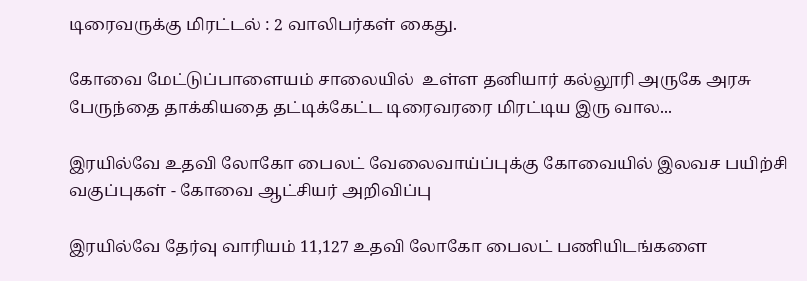டிரைவருக்கு மிரட்டல் : 2 வாலிபர்கள் கைது.

கோவை மேட்டுப்பாளையம் சாலையில்  உள்ள தனியார் கல்லூரி அருகே அரசு பேருந்தை தாக்கியதை தட்டிக்கேட்ட டிரைவரரை மிரட்டிய இரு வால...

இரயில்வே உதவி லோகோ பைலட் வேலைவாய்ப்புக்கு கோவையில் இலவச பயிற்சி வகுப்புகள் - கோவை ஆட்சியர் அறிவிப்பு

இரயில்வே தேர்வு வாரியம் 11,127 உதவி லோகோ பைலட் பணியிடங்களை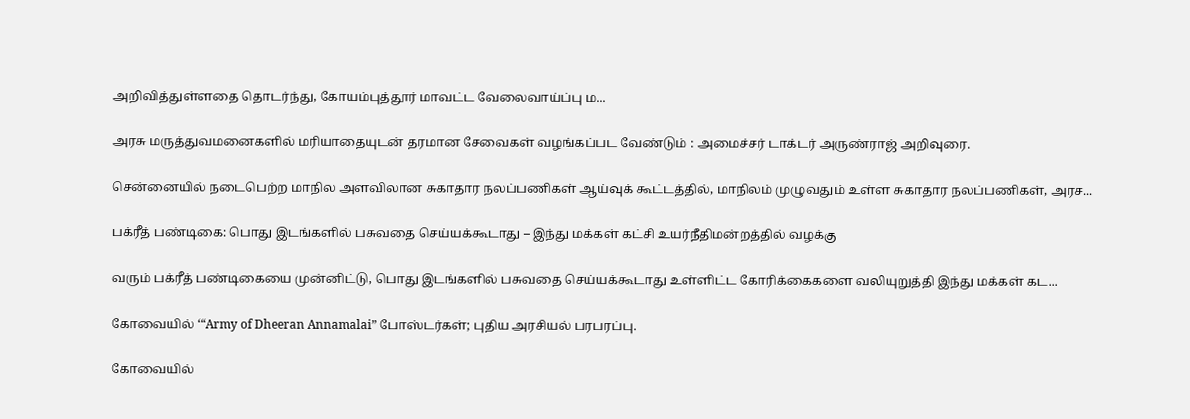அறிவித்துள்ளதை தொடர்ந்து, கோயம்புத்தூர் மாவட்ட வேலைவாய்ப்பு ம...

அரசு மருத்துவமனைகளில் மரியாதையுடன் தரமான சேவைகள் வழங்கப்பட வேண்டும் : அமைச்சர் டாக்டர் அருண்ராஜ் அறிவுரை.

சென்னையில் நடைபெற்ற மாநில அளவிலான சுகாதார நலப்பணிகள் ஆய்வுக் கூட்டத்தில், மாநிலம் முழுவதும் உள்ள சுகாதார நலப்பணிகள், அரச...

பக்ரீத் பண்டிகை: பொது இடங்களில் பசுவதை செய்யக்கூடாது – இந்து மக்கள் கட்சி உயர்நீதிமன்றத்தில் வழக்கு

வரும் பக்ரீத் பண்டிகையை முன்னிட்டு, பொது இடங்களில் பசுவதை செய்யக்கூடாது உள்ளிட்ட கோரிக்கைகளை வலியுறுத்தி இந்து மக்கள் கட...

கோவையில் ‘“Army of Dheeran Annamalai” போஸ்டர்கள்; புதிய அரசியல் பரபரப்பு.

கோவையில்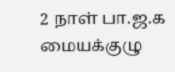2 நாள் பா.ஜ.க மையக்குழு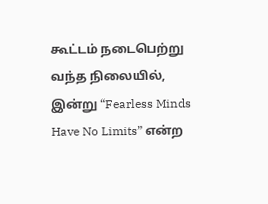கூட்டம் நடைபெற்று வந்த நிலையில், இன்று “Fearless Minds Have No Limits” என்ற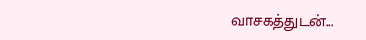வாசகத்துடன்...